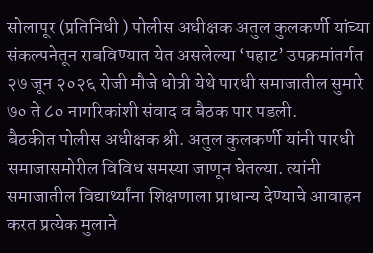सोलापूर (प्रतिनिधी ) पोलीस अधीक्षक अतुल कुलकर्णी यांच्या संकल्पनेतून राबविण्यात येत असलेल्या ‘पहाट’ उपक्रमांतर्गत २७ जून २०२६ रोजी मौजे धोत्री येथे पारधी समाजातील सुमारे ७० ते ८० नागरिकांशी संवाद व बैठक पार पडली.
बैठकीत पोलीस अधीक्षक श्री. अतुल कुलकर्णी यांनी पारधी समाजासमोरील विविध समस्या जाणून घेतल्या. त्यांनी समाजातील विद्यार्थ्यांना शिक्षणाला प्राधान्य देण्याचे आवाहन करत प्रत्येक मुलाने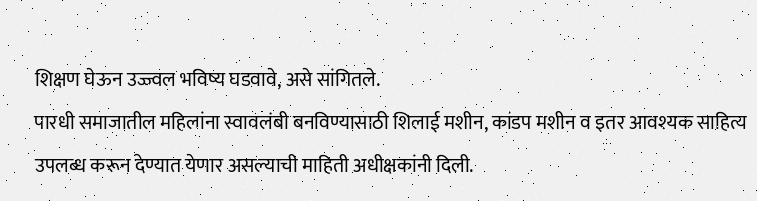शिक्षण घेऊन उज्ज्वल भविष्य घडवावे, असे सांगितले.
पारधी समाजातील महिलांना स्वावलंबी बनविण्यासाठी शिलाई मशीन, कांडप मशीन व इतर आवश्यक साहित्य उपलब्ध करून देण्यात येणार असल्याची माहिती अधीक्षकांनी दिली.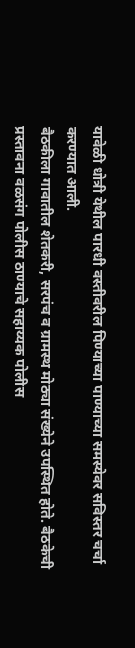यावेळी धोत्री येथील पारधी वस्तीवरील पिण्याच्या पाण्याच्या समस्येवर सविस्तर चर्चा करण्यात आली.
बैठकीला गावातील शेतकरी, सरपंच व ग्रामस्थ मोठ्या संख्येने उपस्थित होते. बैठकेची प्रस्तावना वळसंग पोलीस ठाण्याचे सहाय्यक पोलीस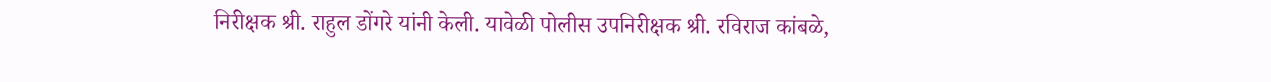निरीक्षक श्री. राहुल डोंगरे यांनी केली. यावेळी पोलीस उपनिरीक्षक श्री. रविराज कांबळे,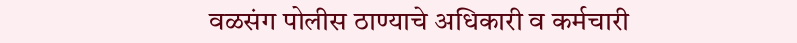वळसंग पोलीस ठाण्याचे अधिकारी व कर्मचारी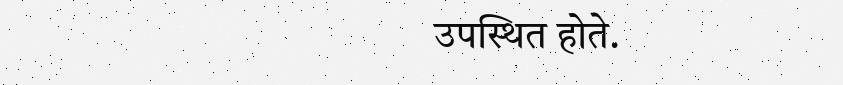उपस्थित होते.